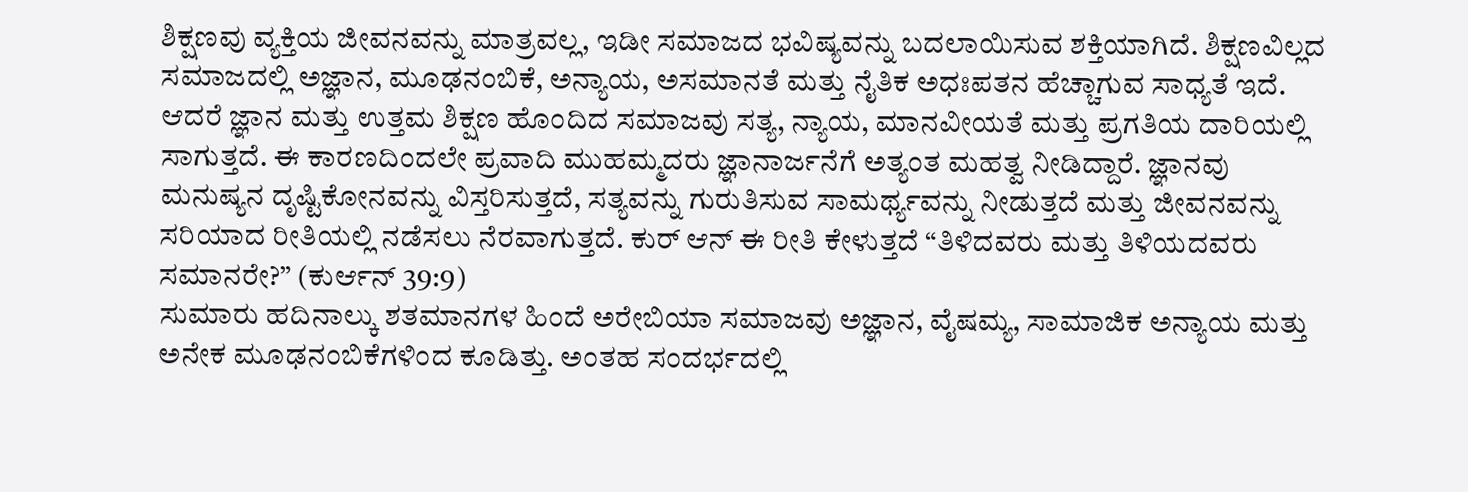ಶಿಕ್ಷಣವು ವ್ಯಕ್ತಿಯ ಜೀವನವನ್ನು ಮಾತ್ರವಲ್ಲ, ಇಡೀ ಸಮಾಜದ ಭವಿಷ್ಯವನ್ನು ಬದಲಾಯಿಸುವ ಶಕ್ತಿಯಾಗಿದೆ. ಶಿಕ್ಷಣವಿಲ್ಲದ ಸಮಾಜದಲ್ಲಿ ಅಜ್ಞಾನ, ಮೂಢನಂಬಿಕೆ, ಅನ್ಯಾಯ, ಅಸಮಾನತೆ ಮತ್ತು ನೈತಿಕ ಅಧಃಪತನ ಹೆಚ್ಚಾಗುವ ಸಾಧ್ಯತೆ ಇದೆ. ಆದರೆ ಜ್ಞಾನ ಮತ್ತು ಉತ್ತಮ ಶಿಕ್ಷಣ ಹೊಂದಿದ ಸಮಾಜವು ಸತ್ಯ, ನ್ಯಾಯ, ಮಾನವೀಯತೆ ಮತ್ತು ಪ್ರಗತಿಯ ದಾರಿಯಲ್ಲಿ ಸಾಗುತ್ತದೆ. ಈ ಕಾರಣದಿಂದಲೇ ಪ್ರವಾದಿ ಮುಹಮ್ಮದರು ಜ್ಞಾನಾರ್ಜನೆಗೆ ಅತ್ಯಂತ ಮಹತ್ವ ನೀಡಿದ್ದಾರೆ. ಜ್ಞಾನವು ಮನುಷ್ಯನ ದೃಷ್ಟಿಕೋನವನ್ನು ವಿಸ್ತರಿಸುತ್ತದೆ, ಸತ್ಯವನ್ನು ಗುರುತಿಸುವ ಸಾಮರ್ಥ್ಯವನ್ನು ನೀಡುತ್ತದೆ ಮತ್ತು ಜೀವನವನ್ನು ಸರಿಯಾದ ರೀತಿಯಲ್ಲಿ ನಡೆಸಲು ನೆರವಾಗುತ್ತದೆ. ಕುರ್ ಆನ್ ಈ ರೀತಿ ಕೇಳುತ್ತದೆ “ತಿಳಿದವರು ಮತ್ತು ತಿಳಿಯದವರು ಸಮಾನರೇ?” (ಕುರ್ಆನ್ 39:9)
ಸುಮಾರು ಹದಿನಾಲ್ಕು ಶತಮಾನಗಳ ಹಿಂದೆ ಅರೇಬಿಯಾ ಸಮಾಜವು ಅಜ್ಞಾನ, ವೈಷಮ್ಯ, ಸಾಮಾಜಿಕ ಅನ್ಯಾಯ ಮತ್ತು ಅನೇಕ ಮೂಢನಂಬಿಕೆಗಳಿಂದ ಕೂಡಿತ್ತು. ಅಂತಹ ಸಂದರ್ಭದಲ್ಲಿ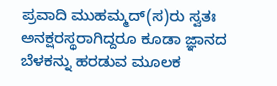ಪ್ರವಾದಿ ಮುಹಮ್ಮದ್(ಸ)ರು ಸ್ವತಃ ಅನಕ್ಷರಸ್ಥರಾಗಿದ್ದರೂ ಕೂಡಾ ಜ್ಞಾನದ ಬೆಳಕನ್ನು ಹರಡುವ ಮೂಲಕ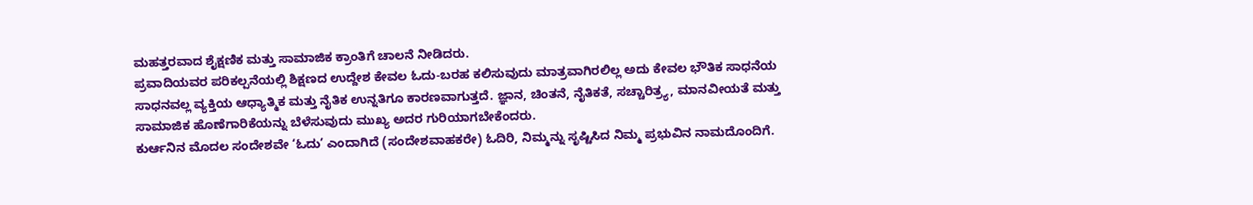ಮಹತ್ತರವಾದ ಶೈಕ್ಷಣಿಕ ಮತ್ತು ಸಾಮಾಜಿಕ ಕ್ರಾಂತಿಗೆ ಚಾಲನೆ ನೀಡಿದರು.
ಪ್ರವಾದಿಯವರ ಪರಿಕಲ್ಪನೆಯಲ್ಲಿ ಶಿಕ್ಷಣದ ಉದ್ದೇಶ ಕೇವಲ ಓದು-ಬರಹ ಕಲಿಸುವುದು ಮಾತ್ರವಾಗಿರಲಿಲ್ಲ ಅದು ಕೇವಲ ಭೌತಿಕ ಸಾಧನೆಯ ಸಾಧನವಲ್ಲ ವ್ಯಕ್ತಿಯ ಆಧ್ಯಾತ್ಮಿಕ ಮತ್ತು ನೈತಿಕ ಉನ್ನತಿಗೂ ಕಾರಣವಾಗುತ್ತದೆ. ಜ್ಞಾನ, ಚಿಂತನೆ, ನೈತಿಕತೆ, ಸಚ್ಚಾರಿತ್ರ್ಯ, ಮಾನವೀಯತೆ ಮತ್ತು ಸಾಮಾಜಿಕ ಹೊಣೆಗಾರಿಕೆಯನ್ನು ಬೆಳೆಸುವುದು ಮುಖ್ಯ ಅದರ ಗುರಿಯಾಗಬೇಕೆಂದರು.
ಕುರ್ಆನಿನ ಮೊದಲ ಸಂದೇಶವೇ ‘ಓದು’ ಎಂದಾಗಿದೆ (ಸಂದೇಶವಾಹಕರೇ) ಓದಿರಿ, ನಿಮ್ಮನ್ನು ಸೃಷ್ಟಿಸಿದ ನಿಮ್ಮ ಪ್ರಭುವಿನ ನಾಮದೊಂದಿಗೆ.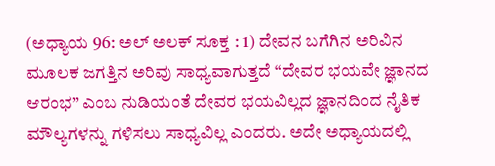(ಅಧ್ಯಾಯ 96: ಅಲ್ ಅಲಕ್ ಸೂಕ್ತ : 1) ದೇವನ ಬಗೆಗಿನ ಅರಿವಿನ ಮೂಲಕ ಜಗತ್ತಿನ ಅರಿವು ಸಾಧ್ಯವಾಗುತ್ತದೆ “ದೇವರ ಭಯವೇ ಜ್ಞಾನದ ಆರಂಭ” ಎಂಬ ನುಡಿಯಂತೆ ದೇವರ ಭಯವಿಲ್ಲದ ಜ್ಞಾನದಿಂದ ನೈತಿಕ ಮೌಲ್ಯಗಳನ್ನು ಗಳಿಸಲು ಸಾಧ್ಯವಿಲ್ಲ ಎಂದರು. ಅದೇ ಅಧ್ಯಾಯದಲ್ಲಿ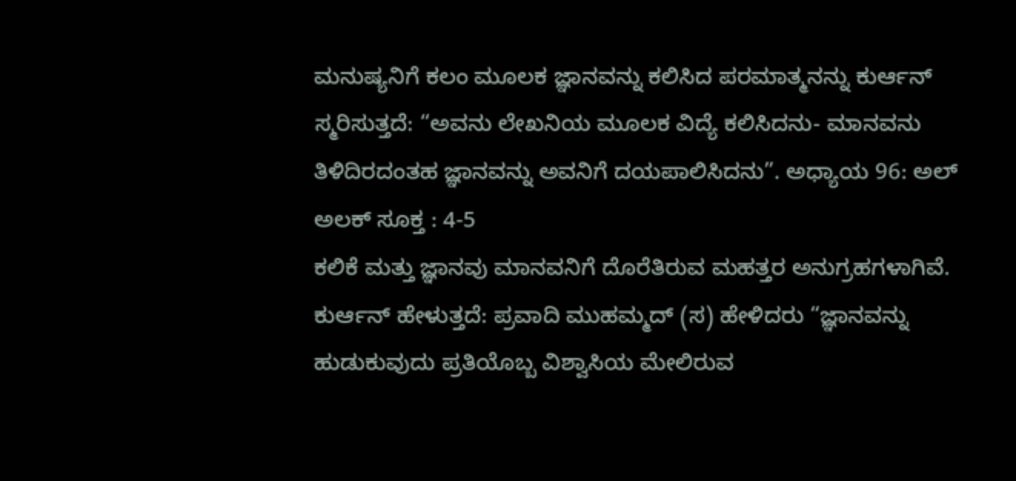ಮನುಷ್ಯನಿಗೆ ಕಲಂ ಮೂಲಕ ಜ್ಞಾನವನ್ನು ಕಲಿಸಿದ ಪರಮಾತ್ಮನನ್ನು ಕುರ್ಆನ್ ಸ್ಮರಿಸುತ್ತದೆ: “ಅವನು ಲೇಖನಿಯ ಮೂಲಕ ವಿದ್ಯೆ ಕಲಿಸಿದನು- ಮಾನವನು ತಿಳಿದಿರದಂತಹ ಜ್ಞಾನವನ್ನು ಅವನಿಗೆ ದಯಪಾಲಿಸಿದನು”. ಅಧ್ಯಾಯ 96: ಅಲ್ ಅಲಕ್ ಸೂಕ್ತ : 4-5
ಕಲಿಕೆ ಮತ್ತು ಜ್ಞಾನವು ಮಾನವನಿಗೆ ದೊರೆತಿರುವ ಮಹತ್ತರ ಅನುಗ್ರಹಗಳಾಗಿವೆ. ಕುರ್ಆನ್ ಹೇಳುತ್ತದೆ: ಪ್ರವಾದಿ ಮುಹಮ್ಮದ್ (ಸ) ಹೇಳಿದರು “ಜ್ಞಾನವನ್ನು ಹುಡುಕುವುದು ಪ್ರತಿಯೊಬ್ಬ ವಿಶ್ವಾಸಿಯ ಮೇಲಿರುವ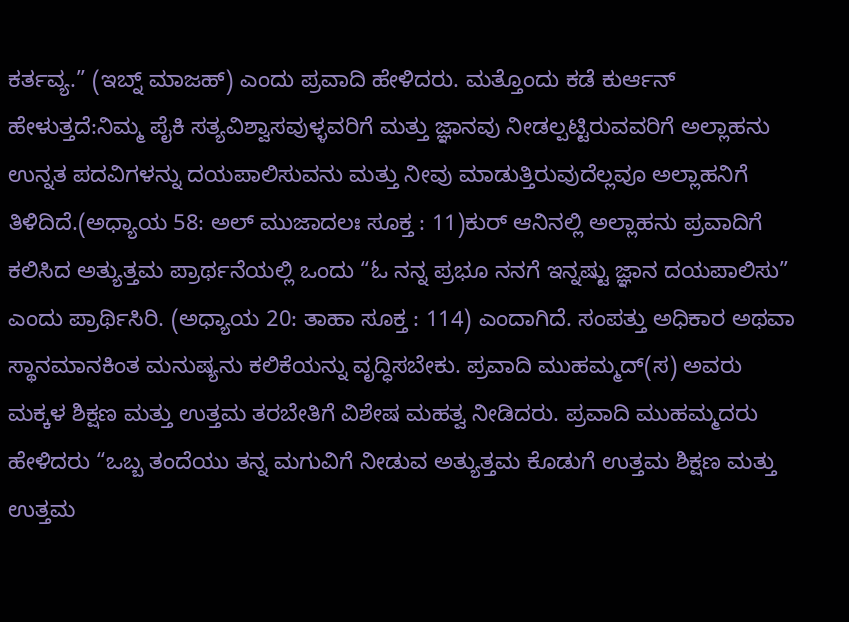ಕರ್ತವ್ಯ.” (ಇಬ್ನ್ ಮಾಜಹ್) ಎಂದು ಪ್ರವಾದಿ ಹೇಳಿದರು. ಮತ್ತೊಂದು ಕಡೆ ಕುರ್ಆನ್ ಹೇಳುತ್ತದೆ:ನಿಮ್ಮ ಪೈಕಿ ಸತ್ಯವಿಶ್ವಾಸವುಳ್ಳವರಿಗೆ ಮತ್ತು ಜ್ಞಾನವು ನೀಡಲ್ಪಟ್ಟಿರುವವರಿಗೆ ಅಲ್ಲಾಹನು ಉನ್ನತ ಪದವಿಗಳನ್ನು ದಯಪಾಲಿಸುವನು ಮತ್ತು ನೀವು ಮಾಡುತ್ತಿರುವುದೆಲ್ಲವೂ ಅಲ್ಲಾಹನಿಗೆ ತಿಳಿದಿದೆ.(ಅಧ್ಯಾಯ 58: ಅಲ್ ಮುಜಾದಲಃ ಸೂಕ್ತ : 11)ಕುರ್ ಆನಿನಲ್ಲಿ ಅಲ್ಲಾಹನು ಪ್ರವಾದಿಗೆ ಕಲಿಸಿದ ಅತ್ಯುತ್ತಮ ಪ್ರಾರ್ಥನೆಯಲ್ಲಿ ಒಂದು “ಓ ನನ್ನ ಪ್ರಭೂ ನನಗೆ ಇನ್ನಷ್ಟು ಜ್ಞಾನ ದಯಪಾಲಿಸು” ಎಂದು ಪ್ರಾರ್ಥಿಸಿರಿ. (ಅಧ್ಯಾಯ 20: ತಾಹಾ ಸೂಕ್ತ : 114) ಎಂದಾಗಿದೆ. ಸಂಪತ್ತು ಅಧಿಕಾರ ಅಥವಾ ಸ್ಥಾನಮಾನಕಿಂತ ಮನುಷ್ಯನು ಕಲಿಕೆಯನ್ನು ವೃದ್ಧಿಸಬೇಕು. ಪ್ರವಾದಿ ಮುಹಮ್ಮದ್(ಸ) ಅವರು ಮಕ್ಕಳ ಶಿಕ್ಷಣ ಮತ್ತು ಉತ್ತಮ ತರಬೇತಿಗೆ ವಿಶೇಷ ಮಹತ್ವ ನೀಡಿದರು. ಪ್ರವಾದಿ ಮುಹಮ್ಮದರು ಹೇಳಿದರು “ಒಬ್ಬ ತಂದೆಯು ತನ್ನ ಮಗುವಿಗೆ ನೀಡುವ ಅತ್ಯುತ್ತಮ ಕೊಡುಗೆ ಉತ್ತಮ ಶಿಕ್ಷಣ ಮತ್ತು ಉತ್ತಮ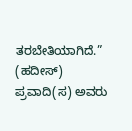ತರಬೇತಿಯಾಗಿದೆ.” (ಹದೀಸ್)
ಪ್ರವಾದಿ(ಸ) ಅವರು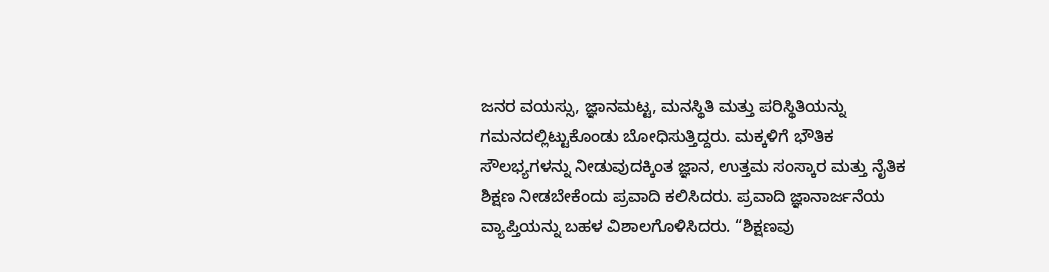ಜನರ ವಯಸ್ಸು, ಜ್ಞಾನಮಟ್ಟ, ಮನಸ್ಥಿತಿ ಮತ್ತು ಪರಿಸ್ಥಿತಿಯನ್ನು ಗಮನದಲ್ಲಿಟ್ಟುಕೊಂಡು ಬೋಧಿಸುತ್ತಿದ್ದರು. ಮಕ್ಕಳಿಗೆ ಭೌತಿಕ ಸೌಲಭ್ಯಗಳನ್ನು ನೀಡುವುದಕ್ಕಿಂತ ಜ್ಞಾನ, ಉತ್ತಮ ಸಂಸ್ಕಾರ ಮತ್ತು ನೈತಿಕ ಶಿಕ್ಷಣ ನೀಡಬೇಕೆಂದು ಪ್ರವಾದಿ ಕಲಿಸಿದರು. ಪ್ರವಾದಿ ಜ್ಞಾನಾರ್ಜನೆಯ ವ್ಯಾಪ್ತಿಯನ್ನು ಬಹಳ ವಿಶಾಲಗೊಳಿಸಿದರು. “ಶಿಕ್ಷಣವು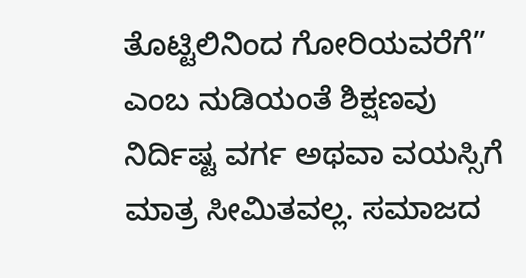ತೊಟ್ಟಿಲಿನಿಂದ ಗೋರಿಯವರೆಗೆ” ಎಂಬ ನುಡಿಯಂತೆ ಶಿಕ್ಷಣವು ನಿರ್ದಿಷ್ಟ ವರ್ಗ ಅಥವಾ ವಯಸ್ಸಿಗೆ ಮಾತ್ರ ಸೀಮಿತವಲ್ಲ. ಸಮಾಜದ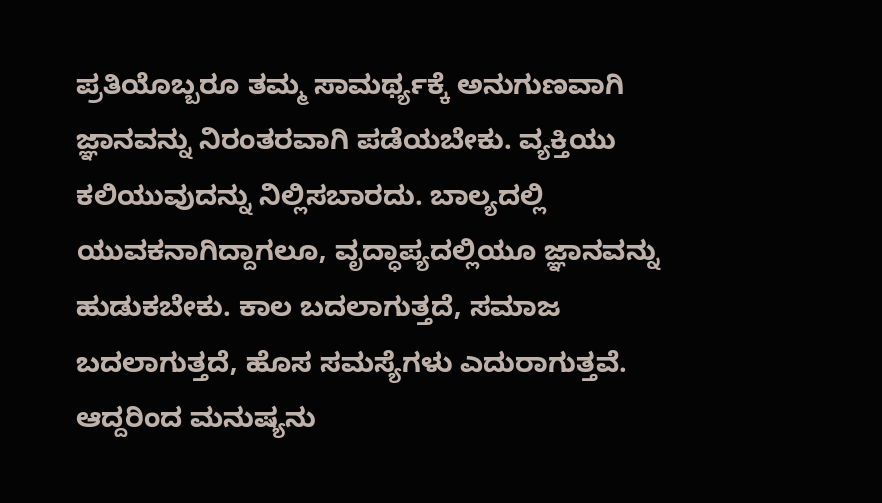ಪ್ರತಿಯೊಬ್ಬರೂ ತಮ್ಮ ಸಾಮರ್ಥ್ಯಕ್ಕೆ ಅನುಗುಣವಾಗಿ ಜ್ಞಾನವನ್ನು ನಿರಂತರವಾಗಿ ಪಡೆಯಬೇಕು. ವ್ಯಕ್ತಿಯು ಕಲಿಯುವುದನ್ನು ನಿಲ್ಲಿಸಬಾರದು. ಬಾಲ್ಯದಲ್ಲಿ ಯುವಕನಾಗಿದ್ದಾಗಲೂ, ವೃದ್ಧಾಪ್ಯದಲ್ಲಿಯೂ ಜ್ಞಾನವನ್ನು ಹುಡುಕಬೇಕು. ಕಾಲ ಬದಲಾಗುತ್ತದೆ, ಸಮಾಜ ಬದಲಾಗುತ್ತದೆ, ಹೊಸ ಸಮಸ್ಯೆಗಳು ಎದುರಾಗುತ್ತವೆ. ಆದ್ದರಿಂದ ಮನುಷ್ಯನು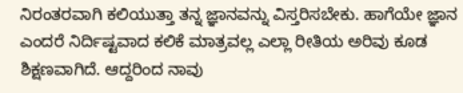ನಿರಂತರವಾಗಿ ಕಲಿಯುತ್ತಾ ತನ್ನ ಜ್ಞಾನವನ್ನು ವಿಸ್ತರಿಸಬೇಕು. ಹಾಗೆಯೇ ಜ್ಞಾನ ಎಂದರೆ ನಿರ್ದಿಷ್ಟವಾದ ಕಲಿಕೆ ಮಾತ್ರವಲ್ಲ ಎಲ್ಲಾ ರೀತಿಯ ಅರಿವು ಕೂಡ ಶಿಕ್ಷಣವಾಗಿದೆ. ಆದ್ದರಿಂದ ನಾವು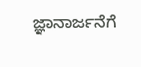ಜ್ಞಾನಾರ್ಜನೆಗೆ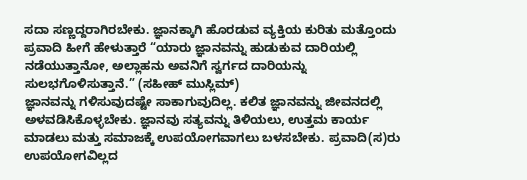ಸದಾ ಸಣ್ಣದ್ದರಾಗಿರಬೇಕು. ಜ್ಞಾನಕ್ಕಾಗಿ ಹೊರಡುವ ವ್ಯಕ್ತಿಯ ಕುರಿತು ಮತ್ತೊಂದು ಪ್ರವಾದಿ ಹೀಗೆ ಹೇಳುತ್ತಾರೆ “ಯಾರು ಜ್ಞಾನವನ್ನು ಹುಡುಕುವ ದಾರಿಯಲ್ಲಿ ನಡೆಯುತ್ತಾನೋ, ಅಲ್ಲಾಹನು ಅವನಿಗೆ ಸ್ವರ್ಗದ ದಾರಿಯನ್ನು ಸುಲಭಗೊಳಿಸುತ್ತಾನೆ.” (ಸಹೀಹ್ ಮುಸ್ಲಿಮ್)
ಜ್ಞಾನವನ್ನು ಗಳಿಸುವುದಷ್ಟೇ ಸಾಕಾಗುವುದಿಲ್ಲ. ಕಲಿತ ಜ್ಞಾನವನ್ನು ಜೀವನದಲ್ಲಿ ಅಳವಡಿಸಿಕೊಳ್ಳಬೇಕು. ಜ್ಞಾನವು ಸತ್ಯವನ್ನು ತಿಳಿಯಲು, ಉತ್ತಮ ಕಾರ್ಯ ಮಾಡಲು ಮತ್ತು ಸಮಾಜಕ್ಕೆ ಉಪಯೋಗವಾಗಲು ಬಳಸಬೇಕು. ಪ್ರವಾದಿ(ಸ)ರು ಉಪಯೋಗವಿಲ್ಲದ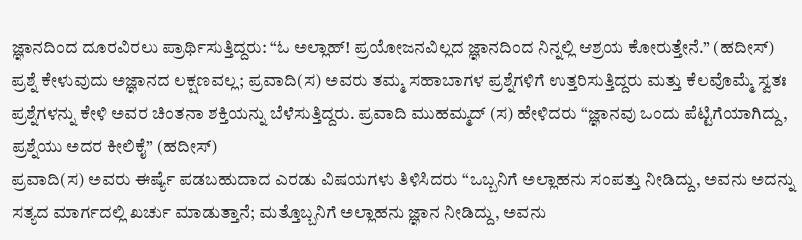ಜ್ಞಾನದಿಂದ ದೂರವಿರಲು ಪ್ರಾರ್ಥಿಸುತ್ತಿದ್ದರು: “ಓ ಅಲ್ಲಾಹ್! ಪ್ರಯೋಜನವಿಲ್ಲದ ಜ್ಞಾನದಿಂದ ನಿನ್ನಲ್ಲಿ ಆಶ್ರಯ ಕೋರುತ್ತೇನೆ.” (ಹದೀಸ್)
ಪ್ರಶ್ನೆ ಕೇಳುವುದು ಅಜ್ಞಾನದ ಲಕ್ಷಣವಲ್ಲ; ಪ್ರವಾದಿ(ಸ) ಅವರು ತಮ್ಮ ಸಹಾಬಾಗಳ ಪ್ರಶ್ನೆಗಳಿಗೆ ಉತ್ತರಿಸುತ್ತಿದ್ದರು ಮತ್ತು ಕೆಲವೊಮ್ಮೆ ಸ್ವತಃ ಪ್ರಶ್ನೆಗಳನ್ನು ಕೇಳಿ ಅವರ ಚಿಂತನಾ ಶಕ್ತಿಯನ್ನು ಬೆಳೆಸುತ್ತಿದ್ದರು. ಪ್ರವಾದಿ ಮುಹಮ್ಮದ್ (ಸ) ಹೇಳಿದರು “ಜ್ಞಾನವು ಒಂದು ಪೆಟ್ಟಿಗೆಯಾಗಿದ್ದು, ಪ್ರಶ್ನೆಯು ಅದರ ಕೀಲಿಕೈ” (ಹದೀಸ್)
ಪ್ರವಾದಿ(ಸ) ಅವರು ಈರ್ಷ್ಯೆ ಪಡಬಹುದಾದ ಎರಡು ವಿಷಯಗಳು ತಿಳಿಸಿದರು “ಒಬ್ಬನಿಗೆ ಅಲ್ಲಾಹನು ಸಂಪತ್ತು ನೀಡಿದ್ದು, ಅವನು ಅದನ್ನು ಸತ್ಯದ ಮಾರ್ಗದಲ್ಲಿ ಖರ್ಚು ಮಾಡುತ್ತಾನೆ; ಮತ್ತೊಬ್ಬನಿಗೆ ಅಲ್ಲಾಹನು ಜ್ಞಾನ ನೀಡಿದ್ದು, ಅವನು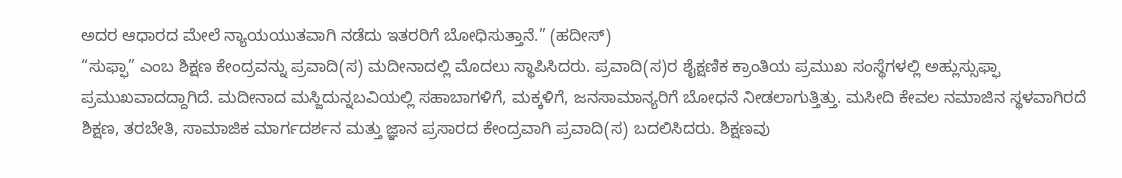ಅದರ ಆಧಾರದ ಮೇಲೆ ನ್ಯಾಯಯುತವಾಗಿ ನಡೆದು ಇತರರಿಗೆ ಬೋಧಿಸುತ್ತಾನೆ.” (ಹದೀಸ್)
“ಸುಫ್ಫಾ” ಎಂಬ ಶಿಕ್ಷಣ ಕೇಂದ್ರವನ್ನು ಪ್ರವಾದಿ(ಸ) ಮದೀನಾದಲ್ಲಿ ಮೊದಲು ಸ್ಥಾಪಿಸಿದರು. ಪ್ರವಾದಿ(ಸ)ರ ಶೈಕ್ಷಣಿಕ ಕ್ರಾಂತಿಯ ಪ್ರಮುಖ ಸಂಸ್ಥೆಗಳಲ್ಲಿ ಅಹ್ಲುಸ್ಸುಫ್ಫಾ ಪ್ರಮುಖವಾದದ್ದಾಗಿದೆ. ಮದೀನಾದ ಮಸ್ಜಿದುನ್ನಬವಿಯಲ್ಲಿ ಸಹಾಬಾಗಳಿಗೆ, ಮಕ್ಕಳಿಗೆ, ಜನಸಾಮಾನ್ಯರಿಗೆ ಬೋಧನೆ ನೀಡಲಾಗುತ್ತಿತ್ತು. ಮಸೀದಿ ಕೇವಲ ನಮಾಜಿನ ಸ್ಥಳವಾಗಿರದೆ ಶಿಕ್ಷಣ, ತರಬೇತಿ, ಸಾಮಾಜಿಕ ಮಾರ್ಗದರ್ಶನ ಮತ್ತು ಜ್ಞಾನ ಪ್ರಸಾರದ ಕೇಂದ್ರವಾಗಿ ಪ್ರವಾದಿ(ಸ) ಬದಲಿಸಿದರು. ಶಿಕ್ಷಣವು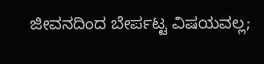ಜೀವನದಿಂದ ಬೇರ್ಪಟ್ಟ ವಿಷಯವಲ್ಲ;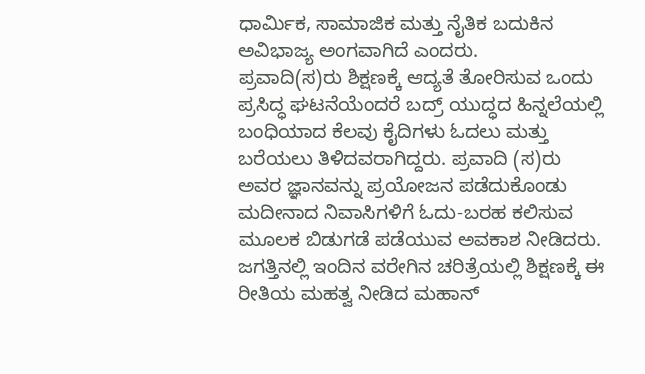ಧಾರ್ಮಿಕ, ಸಾಮಾಜಿಕ ಮತ್ತು ನೈತಿಕ ಬದುಕಿನ ಅವಿಭಾಜ್ಯ ಅಂಗವಾಗಿದೆ ಎಂದರು.
ಪ್ರವಾದಿ(ಸ)ರು ಶಿಕ್ಷಣಕ್ಕೆ ಆದ್ಯತೆ ತೋರಿಸುವ ಒಂದು ಪ್ರಸಿದ್ಧ ಘಟನೆಯೆಂದರೆ ಬದ್ರ್ ಯುದ್ಧದ ಹಿನ್ನಲೆಯಲ್ಲಿ ಬಂಧಿಯಾದ ಕೆಲವು ಕೈದಿಗಳು ಓದಲು ಮತ್ತು ಬರೆಯಲು ತಿಳಿದವರಾಗಿದ್ದರು. ಪ್ರವಾದಿ (ಸ)ರು ಅವರ ಜ್ಞಾನವನ್ನು ಪ್ರಯೋಜನ ಪಡೆದುಕೊಂಡು ಮದೀನಾದ ನಿವಾಸಿಗಳಿಗೆ ಓದು-ಬರಹ ಕಲಿಸುವ ಮೂಲಕ ಬಿಡುಗಡೆ ಪಡೆಯುವ ಅವಕಾಶ ನೀಡಿದರು. ಜಗತ್ತಿನಲ್ಲಿ ಇಂದಿನ ವರೇಗಿನ ಚರಿತ್ರೆಯಲ್ಲಿ ಶಿಕ್ಷಣಕ್ಕೆ ಈ ರೀತಿಯ ಮಹತ್ವ ನೀಡಿದ ಮಹಾನ್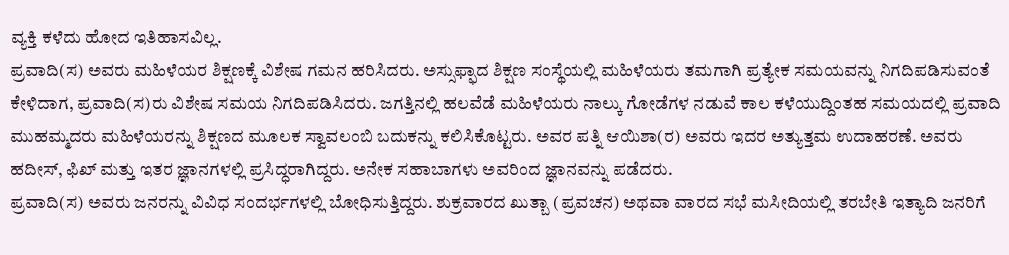ವ್ಯಕ್ತಿ ಕಳೆದು ಹೋದ ಇತಿಹಾಸವಿಲ್ಲ.
ಪ್ರವಾದಿ(ಸ) ಅವರು ಮಹಿಳೆಯರ ಶಿಕ್ಷಣಕ್ಕೆ ವಿಶೇಷ ಗಮನ ಹರಿಸಿದರು. ಅಸ್ಸುಫ್ಫಾದ ಶಿಕ್ಷಣ ಸಂಸ್ಥೆಯಲ್ಲಿ ಮಹಿಳೆಯರು ತಮಗಾಗಿ ಪ್ರತ್ಯೇಕ ಸಮಯವನ್ನು ನಿಗದಿಪಡಿಸುವಂತೆ ಕೇಳಿದಾಗ, ಪ್ರವಾದಿ(ಸ)ರು ವಿಶೇಷ ಸಮಯ ನಿಗದಿಪಡಿಸಿದರು. ಜಗತ್ತಿನಲ್ಲಿ ಹಲವೆಡೆ ಮಹಿಳೆಯರು ನಾಲ್ಕು ಗೋಡೆಗಳ ನಡುವೆ ಕಾಲ ಕಳೆಯುದ್ದಿಂತಹ ಸಮಯದಲ್ಲಿ ಪ್ರವಾದಿ ಮುಹಮ್ಮದರು ಮಹಿಳೆಯರನ್ನು ಶಿಕ್ಷಣದ ಮೂಲಕ ಸ್ವಾವಲಂಬಿ ಬದುಕನ್ನು ಕಲಿಸಿಕೊಟ್ಟರು. ಅವರ ಪತ್ನಿ ಆಯಿಶಾ(ರ) ಅವರು ಇದರ ಅತ್ಯುತ್ತಮ ಉದಾಹರಣೆ. ಅವರು ಹದೀಸ್, ಫಿಖ್ ಮತ್ತು ಇತರ ಜ್ಞಾನಗಳಲ್ಲಿ ಪ್ರಸಿದ್ಧರಾಗಿದ್ದರು. ಅನೇಕ ಸಹಾಬಾಗಳು ಅವರಿಂದ ಜ್ಞಾನವನ್ನು ಪಡೆದರು.
ಪ್ರವಾದಿ(ಸ) ಅವರು ಜನರನ್ನು ವಿವಿಧ ಸಂದರ್ಭಗಳಲ್ಲಿ ಬೋಧಿಸುತ್ತಿದ್ದರು. ಶುಕ್ರವಾರದ ಖುತ್ಬಾ (ಪ್ರವಚನ) ಅಥವಾ ವಾರದ ಸಭೆ ಮಸೀದಿಯಲ್ಲಿ ತರಬೇತಿ ಇತ್ಯಾದಿ ಜನರಿಗೆ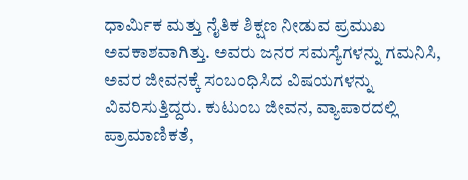ಧಾರ್ಮಿಕ ಮತ್ತು ನೈತಿಕ ಶಿಕ್ಷಣ ನೀಡುವ ಪ್ರಮುಖ ಅವಕಾಶವಾಗಿತ್ತು. ಅವರು ಜನರ ಸಮಸ್ಯೆಗಳನ್ನು ಗಮನಿಸಿ, ಅವರ ಜೀವನಕ್ಕೆ ಸಂಬಂಧಿಸಿದ ವಿಷಯಗಳನ್ನು ವಿವರಿಸುತ್ತಿದ್ದರು. ಕುಟುಂಬ ಜೀವನ, ವ್ಯಾಪಾರದಲ್ಲಿ ಪ್ರಾಮಾಣಿಕತೆ,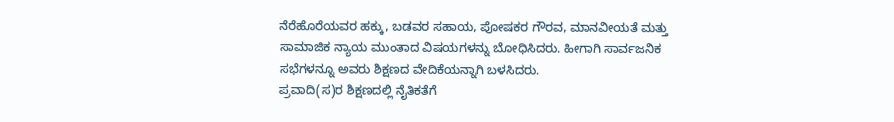ನೆರೆಹೊರೆಯವರ ಹಕ್ಕು, ಬಡವರ ಸಹಾಯ, ಪೋಷಕರ ಗೌರವ, ಮಾನವೀಯತೆ ಮತ್ತು ಸಾಮಾಜಿಕ ನ್ಯಾಯ ಮುಂತಾದ ವಿಷಯಗಳನ್ನು ಬೋಧಿಸಿದರು. ಹೀಗಾಗಿ ಸಾರ್ವಜನಿಕ ಸಭೆಗಳನ್ನೂ ಅವರು ಶಿಕ್ಷಣದ ವೇದಿಕೆಯನ್ನಾಗಿ ಬಳಸಿದರು.
ಪ್ರವಾದಿ(ಸ)ರ ಶಿಕ್ಷಣದಲ್ಲಿ ನೈತಿಕತೆಗೆ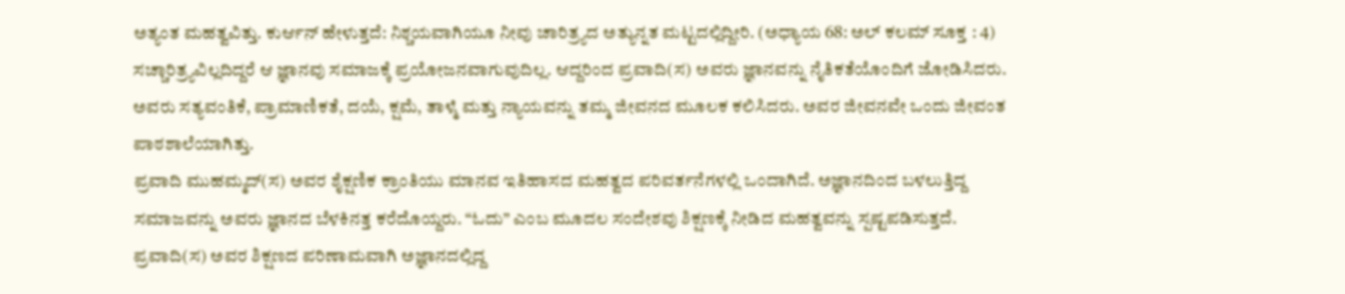ಅತ್ಯಂತ ಮಹತ್ವವಿತ್ತು. ಕುರ್ಆನ್ ಹೇಳುತ್ತದೆ: ನಿಶ್ಚಯವಾಗಿಯೂ ನೀವು ಚಾರಿತ್ರ್ಯದ ಅತ್ಯುನ್ನತ ಮಟ್ಟದಲ್ಲಿದ್ದೀರಿ. (ಅಧ್ಯಾಯ 68: ಅಲ್ ಕಲಮ್ ಸೂಕ್ತ : 4) ಸಚ್ಚಾರಿತ್ರ್ಯವಿಲ್ಲದಿದ್ದರೆ ಆ ಜ್ಞಾನವು ಸಮಾಜಕ್ಕೆ ಪ್ರಯೋಜನವಾಗುವುದಿಲ್ಲ. ಆದ್ದರಿಂದ ಪ್ರವಾದಿ(ಸ) ಅವರು ಜ್ಞಾನವನ್ನು ನೈತಿಕತೆಯೊಂದಿಗೆ ಜೋಡಿಸಿದರು. ಅವರು ಸತ್ಯವಂತಿಕೆ, ಪ್ರಾಮಾಣಿಕತೆ, ದಯೆ, ಕ್ಷಮೆ, ತಾಳ್ಮೆ ಮತ್ತು ನ್ಯಾಯವನ್ನು ತಮ್ಮ ಜೀವನದ ಮೂಲಕ ಕಲಿಸಿದರು. ಅವರ ಜೀವನವೇ ಒಂದು ಜೀವಂತ ಪಾಠಶಾಲೆಯಾಗಿತ್ತು.
ಪ್ರವಾದಿ ಮುಹಮ್ಮದ್(ಸ) ಅವರ ಶೈಕ್ಷಣಿಕ ಕ್ರಾಂತಿಯು ಮಾನವ ಇತಿಹಾಸದ ಮಹತ್ವದ ಪರಿವರ್ತನೆಗಳಲ್ಲಿ ಒಂದಾಗಿದೆ. ಅಜ್ಞಾನದಿಂದ ಬಳಲುತ್ತಿದ್ದ ಸಮಾಜವನ್ನು ಅವರು ಜ್ಞಾನದ ಬೆಳಕಿನತ್ತ ಕರೆದೊಯ್ದರು. “ಓದು” ಎಂಬ ಮೂದಲ ಸಂದೇಶವು ಶಿಕ್ಷಣಕ್ಕೆ ನೀಡಿದ ಮಹತ್ವವನ್ನು ಸ್ಪಷ್ಟಪಡಿಸುತ್ತದೆ.
ಪ್ರವಾದಿ(ಸ) ಅವರ ಶಿಕ್ಷಣದ ಪರಿಣಾಮವಾಗಿ ಅಜ್ಞಾನದಲ್ಲಿದ್ದ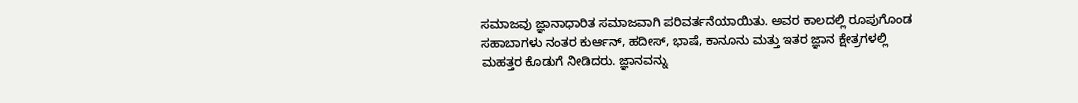ಸಮಾಜವು ಜ್ಞಾನಾಧಾರಿತ ಸಮಾಜವಾಗಿ ಪರಿವರ್ತನೆಯಾಯಿತು. ಅವರ ಕಾಲದಲ್ಲಿ ರೂಪುಗೊಂಡ ಸಹಾಬಾಗಳು ನಂತರ ಕುರ್ಆನ್, ಹದೀಸ್, ಭಾಷೆ, ಕಾನೂನು ಮತ್ತು ಇತರ ಜ್ಞಾನ ಕ್ಷೇತ್ರಗಳಲ್ಲಿ ಮಹತ್ತರ ಕೊಡುಗೆ ನೀಡಿದರು. ಜ್ಞಾನವನ್ನು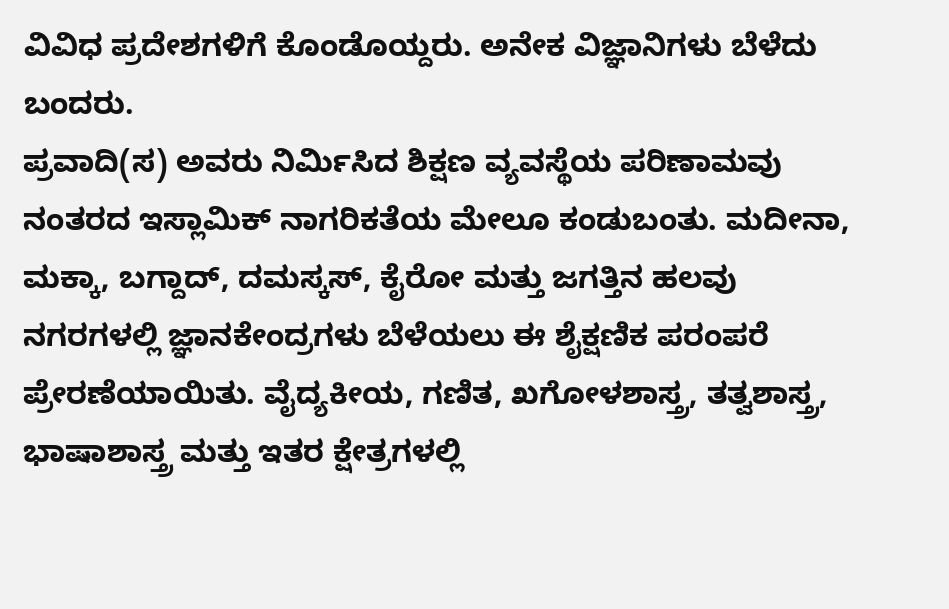ವಿವಿಧ ಪ್ರದೇಶಗಳಿಗೆ ಕೊಂಡೊಯ್ದರು. ಅನೇಕ ವಿಜ್ಞಾನಿಗಳು ಬೆಳೆದು ಬಂದರು.
ಪ್ರವಾದಿ(ಸ) ಅವರು ನಿರ್ಮಿಸಿದ ಶಿಕ್ಷಣ ವ್ಯವಸ್ಥೆಯ ಪರಿಣಾಮವು ನಂತರದ ಇಸ್ಲಾಮಿಕ್ ನಾಗರಿಕತೆಯ ಮೇಲೂ ಕಂಡುಬಂತು. ಮದೀನಾ, ಮಕ್ಕಾ, ಬಗ್ದಾದ್, ದಮಸ್ಕಸ್, ಕೈರೋ ಮತ್ತು ಜಗತ್ತಿನ ಹಲವು ನಗರಗಳಲ್ಲಿ ಜ್ಞಾನಕೇಂದ್ರಗಳು ಬೆಳೆಯಲು ಈ ಶೈಕ್ಷಣಿಕ ಪರಂಪರೆ ಪ್ರೇರಣೆಯಾಯಿತು. ವೈದ್ಯಕೀಯ, ಗಣಿತ, ಖಗೋಳಶಾಸ್ತ್ರ, ತತ್ವಶಾಸ್ತ್ರ, ಭಾಷಾಶಾಸ್ತ್ರ ಮತ್ತು ಇತರ ಕ್ಷೇತ್ರಗಳಲ್ಲಿ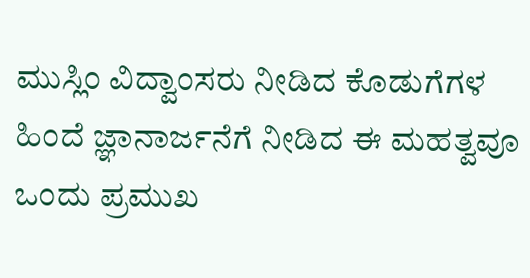ಮುಸ್ಲಿಂ ವಿದ್ವಾಂಸರು ನೀಡಿದ ಕೊಡುಗೆಗಳ ಹಿಂದೆ ಜ್ಞಾನಾರ್ಜನೆಗೆ ನೀಡಿದ ಈ ಮಹತ್ವವೂ ಒಂದು ಪ್ರಮುಖ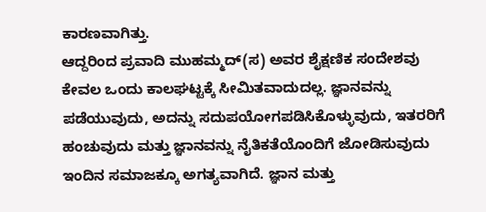ಕಾರಣವಾಗಿತ್ತು.
ಆದ್ದರಿಂದ ಪ್ರವಾದಿ ಮುಹಮ್ಮದ್(ಸ) ಅವರ ಶೈಕ್ಷಣಿಕ ಸಂದೇಶವು ಕೇವಲ ಒಂದು ಕಾಲಘಟ್ಟಕ್ಕೆ ಸೀಮಿತವಾದುದಲ್ಲ. ಜ್ಞಾನವನ್ನು ಪಡೆಯುವುದು, ಅದನ್ನು ಸದುಪಯೋಗಪಡಿಸಿಕೊಳ್ಳುವುದು, ಇತರರಿಗೆ ಹಂಚುವುದು ಮತ್ತು ಜ್ಞಾನವನ್ನು ನೈತಿಕತೆಯೊಂದಿಗೆ ಜೋಡಿಸುವುದು ಇಂದಿನ ಸಮಾಜಕ್ಕೂ ಅಗತ್ಯವಾಗಿದೆ. ಜ್ಞಾನ ಮತ್ತು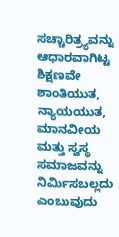ಸಚ್ಚಾರಿತ್ರ್ಯವನ್ನು ಆಧಾರವಾಗಿಟ್ಟ ಶಿಕ್ಷಣವೇ ಶಾಂತಿಯುತ, ನ್ಯಾಯಯುತ, ಮಾನವೀಯ ಮತ್ತು ಸ್ವಸ್ಥ ಸಮಾಜವನ್ನು ನಿರ್ಮಿಸಬಲ್ಲದು ಎಂಬುವುದು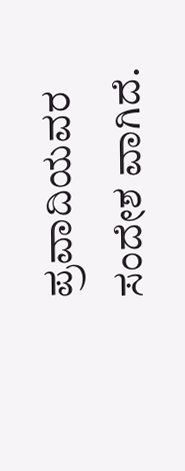ಪ್ರವಾದಿಯವರ ಸಂದೇಶ ವಾಗಿದೆ.